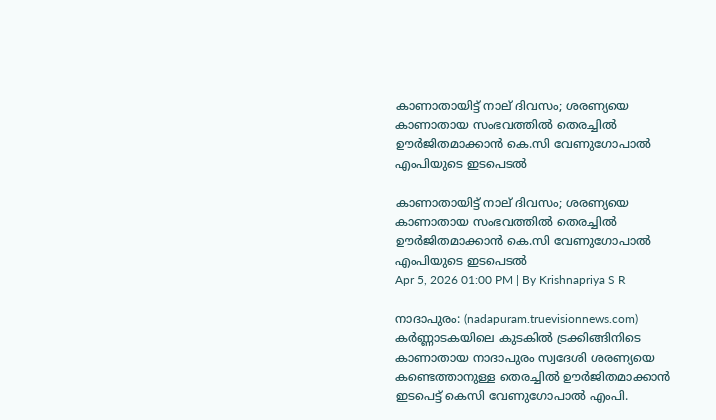കാണാതായിട്ട് നാല് ദിവസം; ശരണ്യയെ കാണാതായ സംഭവത്തിൽ തെരച്ചിൽ ഊർജിതമാക്കാൻ കെ.സി വേണുഗോപാൽ എംപിയുടെ ഇടപെടൽ

കാണാതായിട്ട് നാല് ദിവസം; ശരണ്യയെ കാണാതായ സംഭവത്തിൽ തെരച്ചിൽ ഊർജിതമാക്കാൻ കെ.സി വേണുഗോപാൽ എംപിയുടെ ഇടപെടൽ
Apr 5, 2026 01:00 PM | By Krishnapriya S R

നാദാപുരം: (nadapuram.truevisionnews.com) കര്‍ണ്ണാടകയിലെ കുടകില്‍ ട്രക്കിങ്ങിനിടെ കാണാതായ നാദാപുരം സ്വദേശി ശരണ്യയെ കണ്ടെത്താനുള്ള തെരച്ചില്‍ ഊര്‍ജിതമാക്കാൻ ഇടപെട്ട് കെസി വേണുഗോപാൽ എംപി.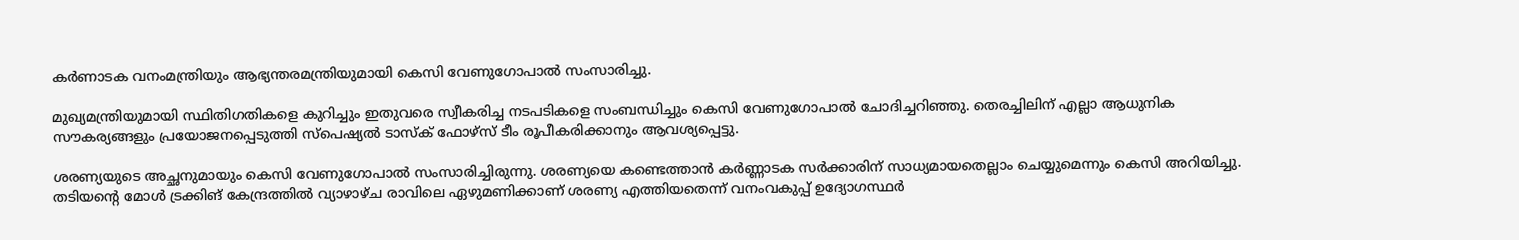കര്‍ണാടക വനംമന്ത്രിയും ആഭ്യന്തരമന്ത്രിയുമായി കെസി വേണുഗോപാല്‍ സംസാരിച്ചു.

മുഖ്യമന്ത്രിയുമായി സ്ഥിതിഗതികളെ കുറിച്ചും ഇതുവരെ സ്വീകരിച്ച നടപടികളെ സംബന്ധിച്ചും കെസി വേണുഗോപാല്‍ ചോദിച്ചറിഞ്ഞു. തെരച്ചിലിന് എല്ലാ ആധുനിക സൗകര്യങ്ങളും പ്രയോജനപ്പെടുത്തി സ്‌പെഷ്യല്‍ ടാസ്‌ക് ഫോഴ്‌സ് ടീം രൂപീകരിക്കാനും ആവശ്യപ്പെട്ടു.

ശരണ്യയുടെ അച്ഛനുമായും കെസി വേണുഗോപാല്‍ സംസാരിച്ചിരുന്നു. ശരണ്യയെ കണ്ടെത്താന്‍ കര്‍ണ്ണാടക സര്‍ക്കാരിന് സാധ്യമായതെല്ലാം ചെയ്യുമെന്നും കെസി അറിയിച്ചു. തടിയന്‍റെ മോള്‍ ട്രക്കിങ് കേന്ദ്രത്തിൽ വ്യാഴാഴ്ച രാവിലെ ഏഴുമണിക്കാണ് ശരണ്യ എത്തിയതെന്ന് വനംവകുപ്പ് ഉദ്യോഗസ്ഥർ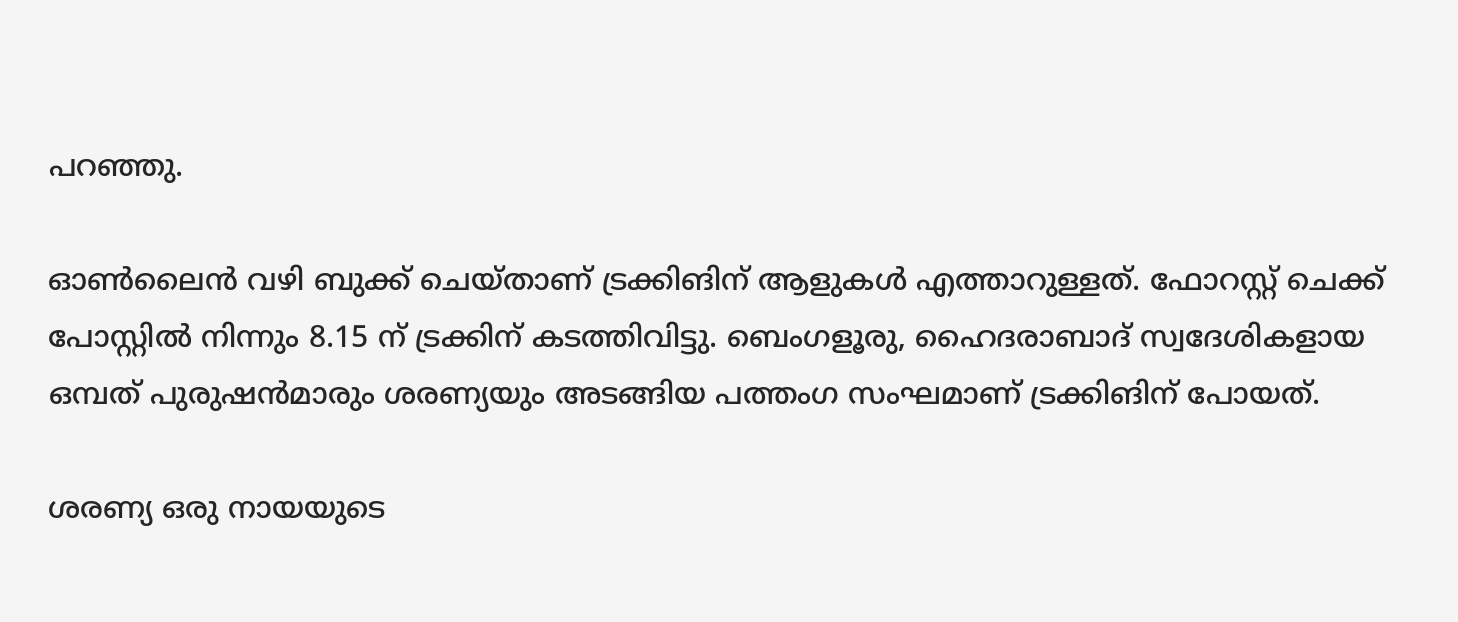പറഞ്ഞു.

ഓണ്‍ലൈൻ വഴി ബുക്ക് ചെയ്താണ് ട്രക്കിങിന് ആളുകള്‍ എത്താറുള്ളത്. ഫോറസ്റ്റ് ചെക്ക് പോസ്റ്റിൽ നിന്നും 8.15 ന് ട്രക്കിന് കടത്തിവിട്ടു. ബെംഗളൂരു, ഹൈദരാബാദ് സ്വദേശികളായ ഒമ്പത് പുരുഷൻമാരും ശരണ്യയും അടങ്ങിയ പത്തംഗ സംഘമാണ് ട്രക്കിങിന് പോയത്.

ശരണ്യ ഒരു നായയുടെ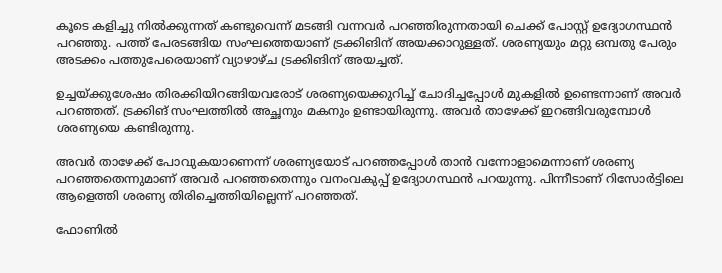കൂടെ കളിച്ചു നിൽക്കുന്നത് കണ്ടുവെന്ന് മടങ്ങി വന്നവർ പറഞ്ഞിരുന്നതായി ചെക്ക് പോസ്റ്റ്‌ ഉദ്യോഗസ്ഥൻ പറഞ്ഞു. പത്ത് പേരടങ്ങിയ സംഘത്തെയാണ് ട്രക്കിങിന് അയക്കാറുള്ളത്. ശരണ്യയും മറ്റു ഒമ്പതു പേരും അടക്കം പത്തുപേരെയാണ് വ്യാഴാഴ്ച ട്രക്കിങിന് അയച്ചത്.

ഉച്ചയ്ക്കുശേഷം തിരക്കിയിറങ്ങിയവരോട് ശരണ്യയെക്കുറിച്ച് ചോദിച്ചപ്പോള്‍ മുകളിൽ ഉണ്ടെന്നാണ് അവര്‍ പറഞ്ഞത്. ട്രക്കിങ് സംഘത്തിൽ അച്ഛനും മകനും ഉണ്ടായിരുന്നു. അവര്‍ താഴേക്ക് ഇറങ്ങിവരുമ്പോള്‍ ശരണ്യയെ കണ്ടിരുന്നു.

അവര്‍ താഴേക്ക് പോവുകയാണെന്ന് ശരണ്യയോട് പറഞ്ഞപ്പോള്‍ താൻ വന്നോളാമെന്നാണ് ശരണ്യ പറഞ്ഞതെന്നുമാണ് അവര്‍ പറഞ്ഞതെന്നും വനംവകുപ്പ് ഉദ്യോഗസ്ഥൻ പറയുന്നു. പിന്നീടാണ് റിസോര്‍ട്ടിലെ ആളെത്തി ശരണ്യ തിരിച്ചെത്തിയില്ലെന്ന് പറഞ്ഞത്.

ഫോണിൽ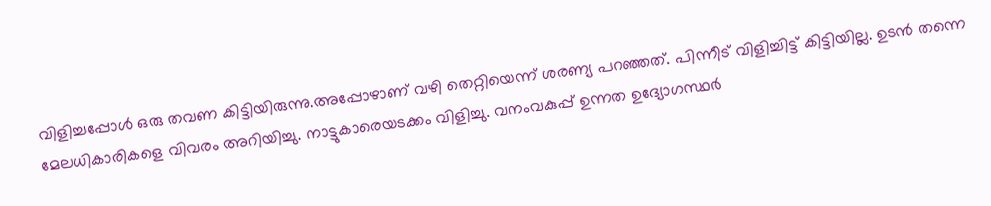വിളിച്ചപ്പോള്‍ ഒരു തവണ കിട്ടിയിരുന്നു.അപ്പോഴാണ് വഴി തെറ്റിയെന്ന് ശരണ്യ പറഞ്ഞത്. പിന്നീട് വിളിച്ചിട്ട് കിട്ടിയില്ല. ഉടൻ തന്നെ മേലധികാരികളെ വിവരം അറിയിച്ചു. നാട്ടുകാരെയടക്കം വിളിച്ചു. വനംവകുപ്പ് ഉന്നത ഉദ്യോഗസ്ഥര്‍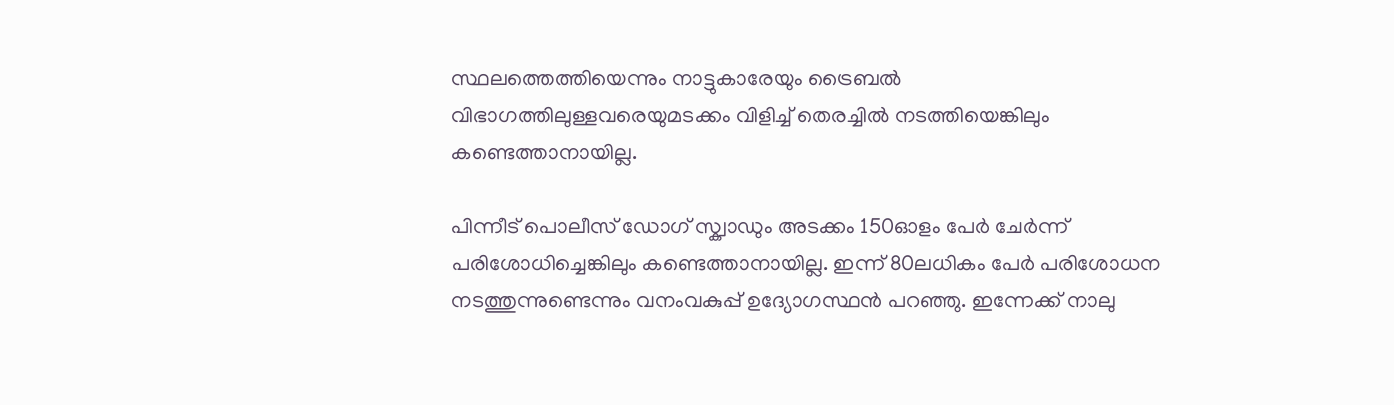സ്ഥലത്തെത്തിയെന്നും നാട്ടുകാരേയും ട്രൈബൽ വിഭാഗത്തിലുള്ളവരെയുമടക്കം വിളിച്ച് തെരച്ചിൽ നടത്തിയെങ്കിലും കണ്ടെത്താനായില്ല.

പിന്നീട് പൊലീസ് ഡോഗ് സ്ക്വാഡും അടക്കം 150ഓളം പേര്‍ ചേര്‍ന്ന് പരിശോധിച്ചെങ്കിലും കണ്ടെത്താനായില്ല. ഇന്ന് 80ലധികം പേര്‍ പരിശോധന നടത്തുന്നുണ്ടെന്നും വനംവകുപ്പ് ഉദ്യോഗസ്ഥൻ പറഞ്ഞു. ഇന്നേക്ക് നാലു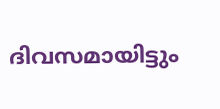ദിവസമായിട്ടും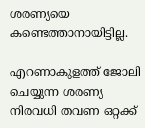ശരണ്യയെ കണ്ടെത്താനായിട്ടില്ല.

എറണാകുളത്ത് ജോലി ചെയ്യുന്ന ശരണ്യ നിരവധി തവണ ഒറ്റക്ക്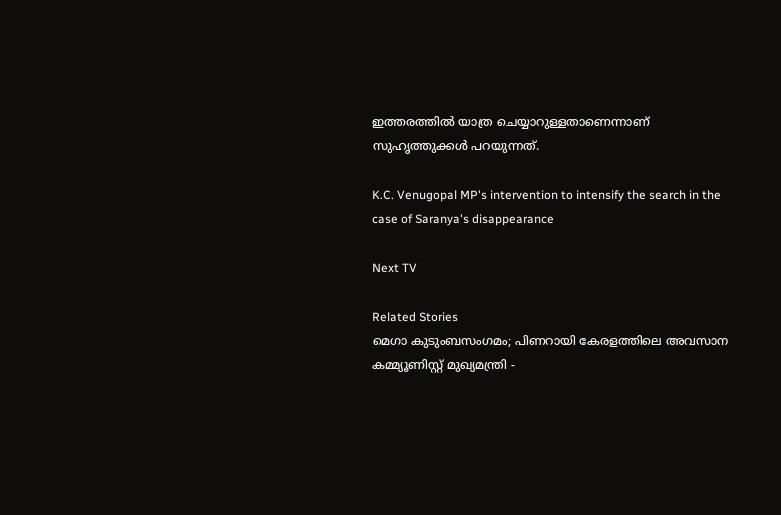ഇത്തരത്തിൽ യാത്ര ചെയ്യാറുള്ളതാണെന്നാണ് സുഹൃത്തുക്കള്‍ പറയുന്നത്.

K.C. Venugopal MP's intervention to intensify the search in the case of Saranya's disappearance

Next TV

Related Stories
മെഗാ കുടുംബസംഗമം; പിണറായി കേരളത്തിലെ അവസാന കമ്മ്യൂണിസ്റ്റ് മുഖ്യമന്ത്രി -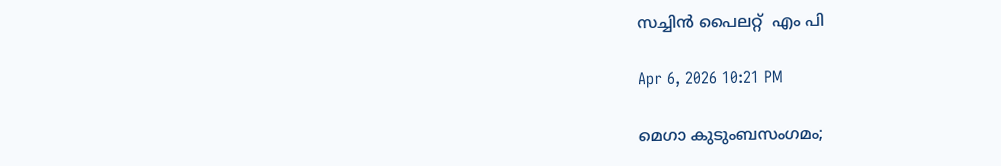സച്ചിൻ പൈലറ്റ്  എം പി

Apr 6, 2026 10:21 PM

മെഗാ കുടുംബസംഗമം;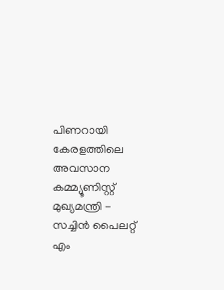പിണറായി കേരളത്തിലെ അവസാന കമ്മ്യൂണിസ്റ്റ് മുഖ്യമന്ത്രി - സച്ചിൻ പൈലറ്റ് എം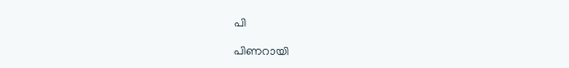പി

പിണറായി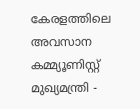കേരളത്തിലെ അവസാന കമ്മ്യൂണിസ്റ്റ് മുഖ്യമന്ത്രി -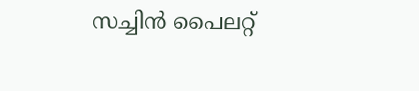സച്ചിൻ പൈലറ്റ്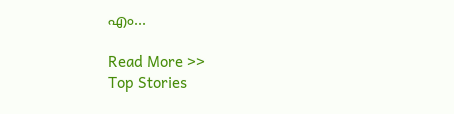എം...

Read More >>
Top Stories